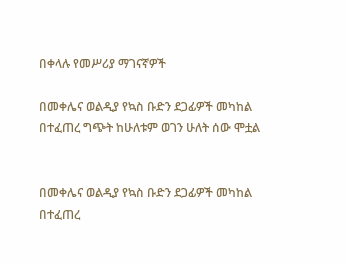በቀላሉ የመሥሪያ ማገናኛዎች

በመቀሌና ወልዲያ የኳስ ቡድን ደጋፊዎች መካከል በተፈጠረ ግጭት ከሁለቱም ወገን ሁለት ሰው ሞቷል


በመቀሌና ወልዲያ የኳስ ቡድን ደጋፊዎች መካከል በተፈጠረ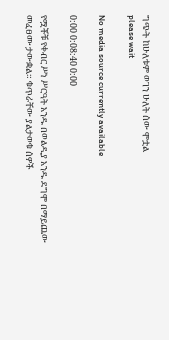ግጭት ከሁለቱም ወገን ሁለት ሰው ሞቷል
please wait

No media source currently available

0:00 0:08:40 0:00

የሟቾቹ የቀብር ሥነ ሥርዓት አንዱ በወልዲያ አንዱ ደግሞ በማይጨው መፈፀሙ ታውቋል። ቁጥራቸው ያልታወቁ ሰዎች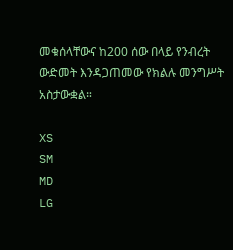መቁሰላቸውና ከ200 ሰው በላይ የንብረት ውድመት እንዳጋጠመው የክልሉ መንግሥት አስታውቋል።

XS
SM
MD
LG